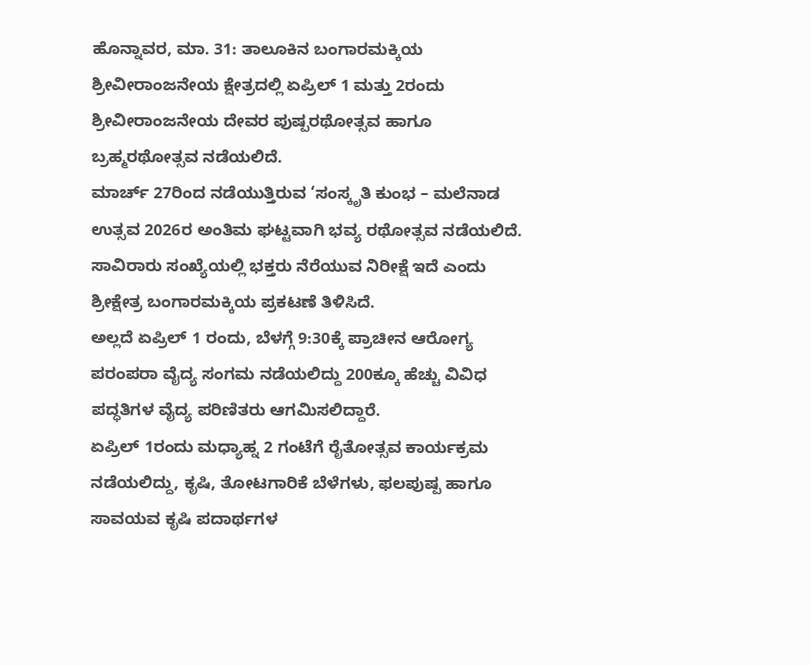ಹೊನ್ನಾವರ, ಮಾ. 31: ತಾಲೂಕಿನ ಬಂಗಾರಮಕ್ಕಿಯ ಶ್ರೀವೀರಾಂಜನೇಯ ಕ್ಷೇತ್ರದಲ್ಲಿ ಏಪ್ರಿಲ್ 1 ಮತ್ತು 2ರಂದು ಶ್ರೀವೀರಾಂಜನೇಯ ದೇವರ ಪುಷ್ಪರಥೋತ್ಸವ ಹಾಗೂ ಬ್ರಹ್ಮರಥೋತ್ಸವ ನಡೆಯಲಿದೆ.
ಮಾರ್ಚ್ 27ರಿಂದ ನಡೆಯುತ್ತಿರುವ ‘ಸಂಸ್ಕೃತಿ ಕುಂಭ – ಮಲೆನಾಡ ಉತ್ಸವ 2026ರ ಅಂತಿಮ ಘಟ್ಟವಾಗಿ ಭವ್ಯ ರಥೋತ್ಸವ ನಡೆಯಲಿದೆ. ಸಾವಿರಾರು ಸಂಖ್ಯೆಯಲ್ಲಿ ಭಕ್ತರು ನೆರೆಯುವ ನಿರೀಕ್ಷೆ ಇದೆ ಎಂದು ಶ್ರೀಕ್ಷೇತ್ರ ಬಂಗಾರಮಕ್ಕಿಯ ಪ್ರಕಟಣೆ ತಿಳಿಸಿದೆ.
ಅಲ್ಲದೆ ಏಪ್ರಿಲ್ 1 ರಂದು, ಬೆಳಗ್ಗೆ 9:30ಕ್ಕೆ ಪ್ರಾಚೀನ ಆರೋಗ್ಯ ಪರಂಪರಾ ವೈದ್ಯ ಸಂಗಮ ನಡೆಯಲಿದ್ದು 200ಕ್ಕೂ ಹೆಚ್ಚು ವಿವಿಧ ಪದ್ಧತಿಗಳ ವೈದ್ಯ ಪರಿಣಿತರು ಆಗಮಿಸಲಿದ್ದಾರೆ.
ಏಪ್ರಿಲ್ 1ರಂದು ಮಧ್ಯಾಹ್ನ 2 ಗಂಟೆಗೆ ರೈತೋತ್ಸವ ಕಾರ್ಯಕ್ರಮ ನಡೆಯಲಿದ್ದು, ಕೃಷಿ, ತೋಟಗಾರಿಕೆ ಬೆಳೆಗಳು, ಫಲಪುಷ್ಪ ಹಾಗೂ ಸಾವಯವ ಕೃಷಿ ಪದಾರ್ಥಗಳ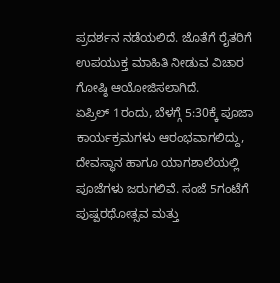ಪ್ರದರ್ಶನ ನಡೆಯಲಿದೆ. ಜೊತೆಗೆ ರೈತರಿಗೆ ಉಪಯುಕ್ತ ಮಾಹಿತಿ ನೀಡುವ ವಿಚಾರ ಗೋಷ್ಠಿ ಆಯೋಜಿಸಲಾಗಿದೆ.
ಏಪ್ರಿಲ್ 1ರಂದು, ಬೆಳಗ್ಗೆ 5:30ಕ್ಕೆ ಪೂಜಾ ಕಾರ್ಯಕ್ರಮಗಳು ಆರಂಭವಾಗಲಿದ್ದು, ದೇವಸ್ಥಾನ ಹಾಗೂ ಯಾಗಶಾಲೆಯಲ್ಲಿ ಪೂಜೆಗಳು ಜರುಗಲಿವೆ. ಸಂಜೆ 5ಗಂಟೆಗೆ ಪುಷ್ಪರಥೋತ್ಸವ ಮತ್ತು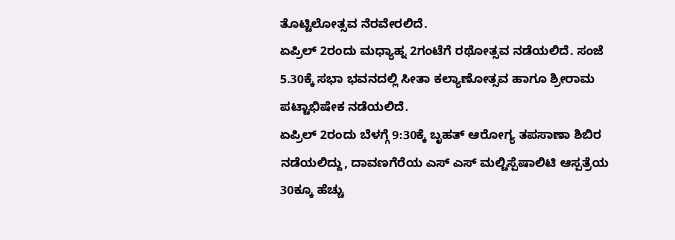ತೊಟ್ಟಿಲೋತ್ಸವ ನೆರವೇರಲಿದೆ.
ಏಪ್ರಿಲ್ 2ರಂದು ಮಧ್ಯಾಹ್ನ 2ಗಂಟೆಗೆ ರಥೋತ್ಸವ ನಡೆಯಲಿದೆ. ಸಂಜೆ 5.30ಕ್ಕೆ ಸಭಾ ಭವನದಲ್ಲಿ ಸೀತಾ ಕಲ್ಯಾಣೋತ್ಸವ ಹಾಗೂ ಶ್ರೀರಾಮ ಪಟ್ಟಾಭಿಷೇಕ ನಡೆಯಲಿದೆ.
ಏಪ್ರಿಲ್ 2ರಂದು ಬೆಳಗ್ಗೆ 9:30ಕ್ಕೆ ಬೃಹತ್ ಆರೋಗ್ಯ ತಪಸಾಣಾ ಶಿಬಿರ ನಡೆಯಲಿದ್ದು, ದಾವಣಗೆರೆಯ ಎಸ್ ಎಸ್ ಮಲ್ಟಿಸ್ಪೆಷಾಲಿಟಿ ಆಸ್ಪತ್ರೆಯ 30ಕ್ಕೂ ಹೆಚ್ಚು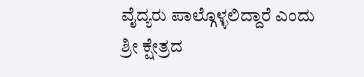ವೈದ್ಯರು ಪಾಲ್ಗೊಳ್ಳಲಿದ್ದಾರೆ ಎಂದು ಶ್ರೀ ಕ್ಷೇತ್ರದ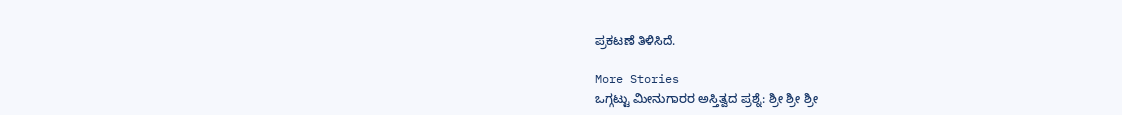ಪ್ರಕಟಣೆ ತಿಳಿಸಿದೆ.

More Stories
ಒಗ್ಗಟ್ಟು ಮೀನುಗಾರರ ಅಸ್ತಿತ್ವದ ಪ್ರಶ್ನೆ: ಶ್ರೀ ಶ್ರೀ ಶ್ರೀ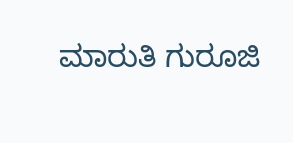ಮಾರುತಿ ಗುರೂಜಿ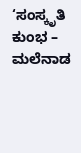‘ಸಂಸ್ಕೃತಿ ಕುಂಭ – ಮಲೆನಾಡ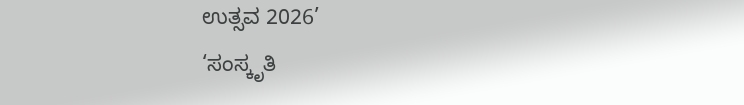ಉತ್ಸವ 2026’
‘ಸಂಸ್ಕೃತಿ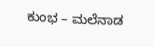ಕುಂಭ – ಮಲೆನಾಡ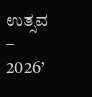ಉತ್ಸವ – 2026’